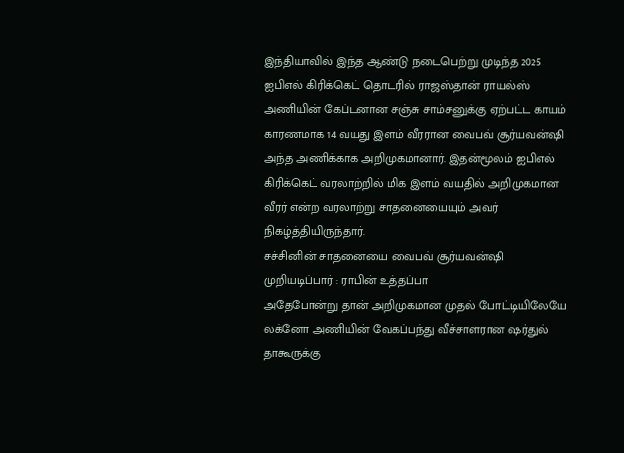இந்தியாவில் இந்த ஆண்டு நடைபெற்று முடிந்த 2025 ஐபிஎல் கிரிக்கெட் தொடரில் ராஜஸ்தான் ராயல்ஸ் அணியின் கேப்டனான சஞ்சு சாம்சனுக்கு ஏற்பட்ட காயம் காரணமாக 14 வயது இளம் வீரரான வைபவ் சூர்யவன்ஷி அந்த அணிக்காக அறிமுகமானார். இதன்மூலம் ஐபிஎல் கிரிக்கெட் வரலாற்றில் மிக இளம் வயதில் அறிமுகமான வீரர் என்ற வரலாற்று சாதனையையும் அவர் நிகழ்த்தியிருந்தார்.
சச்சினின் சாதனையை வைபவ் சூர்யவன்ஷி முறியடிப்பார் : ராபின் உத்தப்பா
அதேபோன்று தான் அறிமுகமான முதல் போட்டியிலேயே லக்னோ அணியின் வேகப்பந்து வீச்சாளரான ஷர்துல் தாகூருக்கு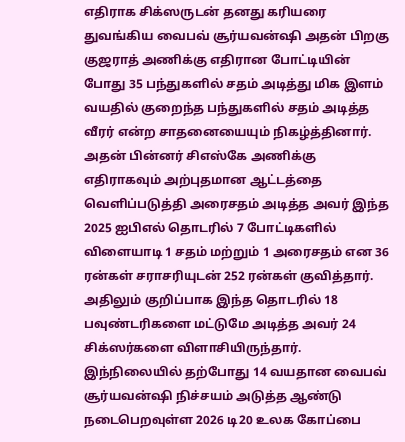எதிராக சிக்ஸருடன் தனது கரியரை துவங்கிய வைபவ் சூர்யவன்ஷி அதன் பிறகு குஜராத் அணிக்கு எதிரான போட்டியின் போது 35 பந்துகளில் சதம் அடித்து மிக இளம் வயதில் குறைந்த பந்துகளில் சதம் அடித்த வீரர் என்ற சாதனையையும் நிகழ்த்தினார்.
அதன் பின்னர் சிஎஸ்கே அணிக்கு எதிராகவும் அற்புதமான ஆட்டத்தை வெளிப்படுத்தி அரைசதம் அடித்த அவர் இந்த 2025 ஐபிஎல் தொடரில் 7 போட்டிகளில் விளையாடி 1 சதம் மற்றும் 1 அரைசதம் என 36 ரன்கள் சராசரியுடன் 252 ரன்கள் குவித்தார். அதிலும் குறிப்பாக இந்த தொடரில் 18 பவுண்டரிகளை மட்டுமே அடித்த அவர் 24 சிக்ஸர்களை விளாசியிருந்தார்.
இந்நிலையில் தற்போது 14 வயதான வைபவ் சூர்யவன்ஷி நிச்சயம் அடுத்த ஆண்டு நடைபெறவுள்ள 2026 டி20 உலக கோப்பை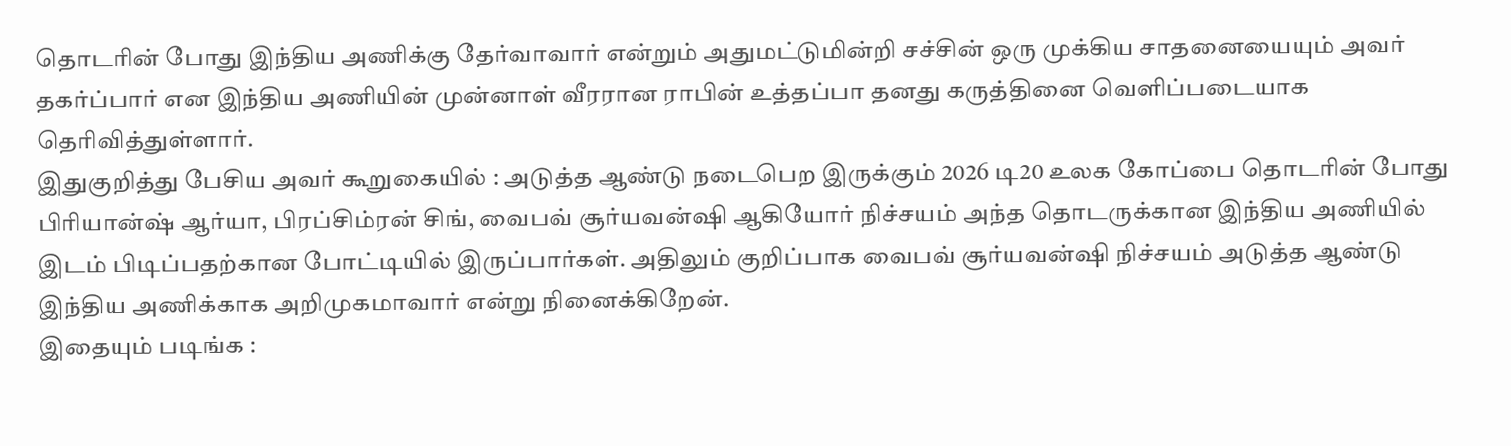தொடரின் போது இந்திய அணிக்கு தேர்வாவார் என்றும் அதுமட்டுமின்றி சச்சின் ஒரு முக்கிய சாதனையையும் அவர் தகர்ப்பார் என இந்திய அணியின் முன்னாள் வீரரான ராபின் உத்தப்பா தனது கருத்தினை வெளிப்படையாக தெரிவித்துள்ளார்.
இதுகுறித்து பேசிய அவர் கூறுகையில் : அடுத்த ஆண்டு நடைபெற இருக்கும் 2026 டி20 உலக கோப்பை தொடரின் போது பிரியான்ஷ் ஆர்யா, பிரப்சிம்ரன் சிங், வைபவ் சூர்யவன்ஷி ஆகியோர் நிச்சயம் அந்த தொடருக்கான இந்திய அணியில் இடம் பிடிப்பதற்கான போட்டியில் இருப்பார்கள். அதிலும் குறிப்பாக வைபவ் சூர்யவன்ஷி நிச்சயம் அடுத்த ஆண்டு இந்திய அணிக்காக அறிமுகமாவார் என்று நினைக்கிறேன்.
இதையும் படிங்க :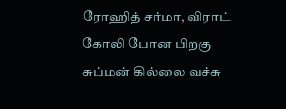ரோஹித் சர்மா, விராட் கோலி போன பிறகு சுப்மன் கில்லை வச்சு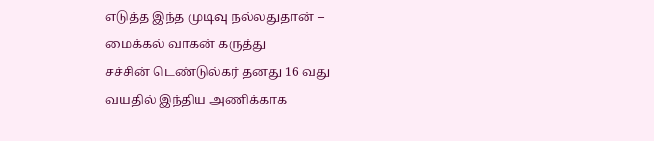எடுத்த இந்த முடிவு நல்லதுதான் – மைக்கல் வாகன் கருத்து
சச்சின் டெண்டுல்கர் தனது 16 வது வயதில் இந்திய அணிக்காக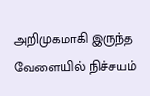அறிமுகமாகி இருந்த வேளையில் நிச்சயம்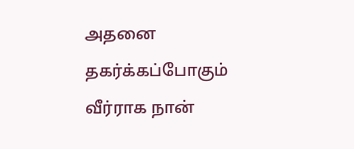அதனை தகர்க்கப்போகும் வீர்ராக நான்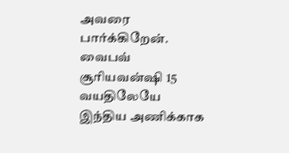அவரை பார்க்கிறேன். வைபவ் சூரியவன்ஷி 15 வயதிலேயே இந்திய அணிக்காக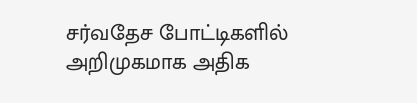சர்வதேச போட்டிகளில் அறிமுகமாக அதிக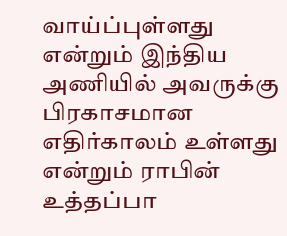வாய்ப்புள்ளது என்றும் இந்திய அணியில் அவருக்கு பிரகாசமான எதிர்காலம் உள்ளது என்றும் ராபின் உத்தப்பா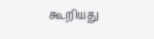கூறியது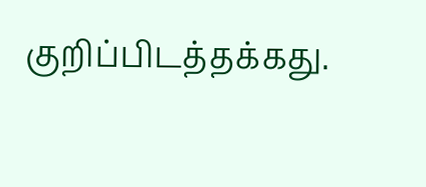குறிப்பிடத்தக்கது.